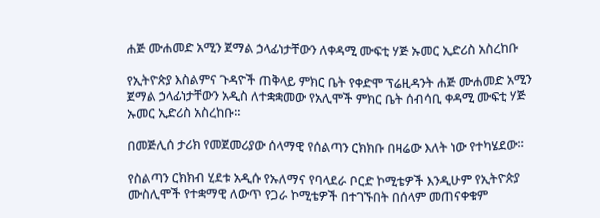ሐጅ ሙሐመድ አሚን ጀማል ኃላፊነታቸውን ለቀዳሚ ሙፍቲ ሃጅ ኡመር ኢድሪስ አስረከቡ

የኢትዮጵያ እስልምና ጉዳዮች ጠቅላይ ምክር ቤት የቀድሞ ፕሬዚዳንት ሐጅ ሙሐመድ አሚን ጀማል ኃላፊነታቸውን አዲስ ለተቋቋመው የአሊሞች ምክር ቤት ሰብሳቢ ቀዳሚ ሙፍቲ ሃጅ ኡመር ኢድሪስ አስረከቡ።

በመጅሊሰ ታሪክ የመጀመሪያው ሰላማዊ የሰልጣን ርክክቡ በዛሬው እለት ነው የተካሄደው።

የስልጣን ርክክብ ሂደቱ አዲሱ የኡለማና የባላደራ ቦርድ ኮሚቴዎች እንዲሁም የኢትዮጵያ ሙስሊሞች የተቋማዊ ለውጥ የጋራ ኮሚቴዎች በተገኙበት በሰላም መጠናቀቁም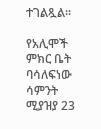ተገልጿል።

የአሊሞች ምክር ቤት ባሳለፍነው ሳምንት ሚያዝያ 23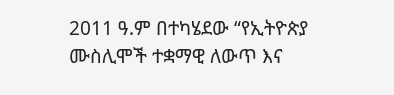2011 ዓ.ም በተካሄደው “የኢትዮጵያ ሙስሊሞች ተቋማዊ ለውጥ እና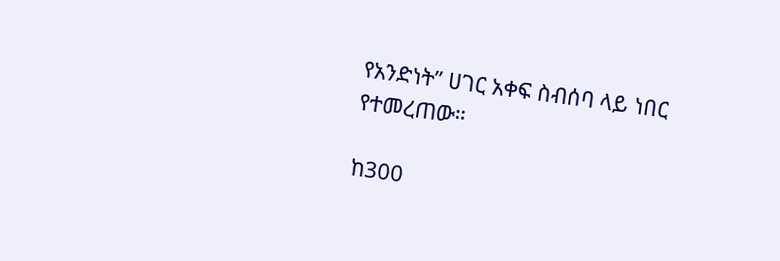የአንድነት” ሀገር አቀፍ ስብሰባ ላይ ነበር የተመረጠው።

ከ300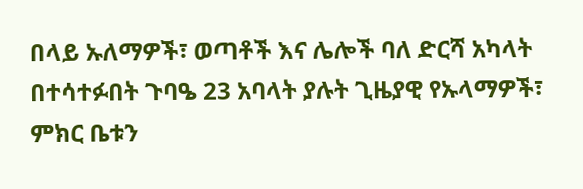በላይ ኡለማዎች፣ ወጣቶች እና ሌሎች ባለ ድርሻ አካላት በተሳተፉበት ጉባዔ 23 አባላት ያሉት ጊዜያዊ የኡላማዎች፣ ምክር ቤቱን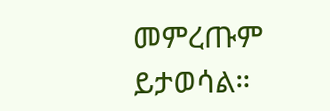መምረጡም ይታወሳል።